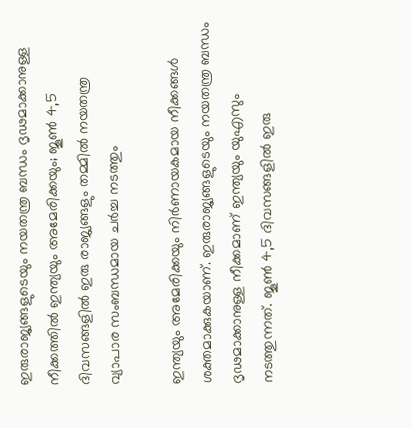ഇരുരാജ്യങ്ങളുടെയും നയതന്ത്ര ബന്ധം ദൃഢമാക്കാനുള്ള നീക്കത്തിൽ ഇന്ത്യയും അമേരിക്കയും; ജൂൺ 4,5 ദിവസങ്ങളിൽ ഇരു രാജ്യങ്ങളും തമ്മിൽ നയതന്ത്ര വ്യാപാര സംബന്ധമായ ചർച്ച നടത്തും

ഇന്ത്യയും അമേരിക്കയും നിർണായകമായ നീക്കങ്ങൾ ശക്തമാക്കുകയാണ്. ഇരുരാജ്യങ്ങളുടെയും നയതന്ത്ര ബന്ധം ദൃഢമാക്കാനുള്ള നീക്കമാണ് ഇന്ത്യയും യുഎസും നടത്തുന്നത്. ജൂൺ 4,5 ദിവസങ്ങളിൽ ഇരു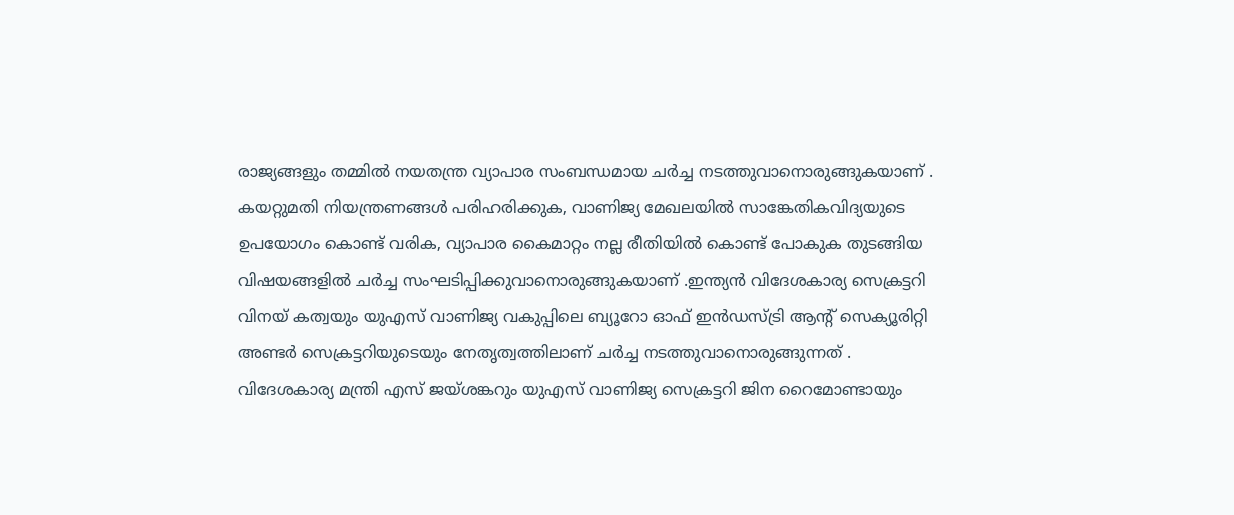രാജ്യങ്ങളും തമ്മിൽ നയതന്ത്ര വ്യാപാര സംബന്ധമായ ചർച്ച നടത്തുവാനൊരുങ്ങുകയാണ് .
കയറ്റുമതി നിയന്ത്രണങ്ങൾ പരിഹരിക്കുക, വാണിജ്യ മേഖലയിൽ സാങ്കേതികവിദ്യയുടെ ഉപയോഗം കൊണ്ട് വരിക, വ്യാപാര കൈമാറ്റം നല്ല രീതിയിൽ കൊണ്ട് പോകുക തുടങ്ങിയ വിഷയങ്ങളിൽ ചർച്ച സംഘടിപ്പിക്കുവാനൊരുങ്ങുകയാണ് .ഇന്ത്യൻ വിദേശകാര്യ സെക്രട്ടറി വിനയ് കത്വയും യുഎസ് വാണിജ്യ വകുപ്പിലെ ബ്യൂറോ ഓഫ് ഇൻഡസ്ട്രി ആന്റ് സെക്യൂരിറ്റി അണ്ടർ സെക്രട്ടറിയുടെയും നേതൃത്വത്തിലാണ് ചർച്ച നടത്തുവാനൊരുങ്ങുന്നത് .
വിദേശകാര്യ മന്ത്രി എസ് ജയ്ശങ്കറും യുഎസ് വാണിജ്യ സെക്രട്ടറി ജിന റൈമോണ്ടായും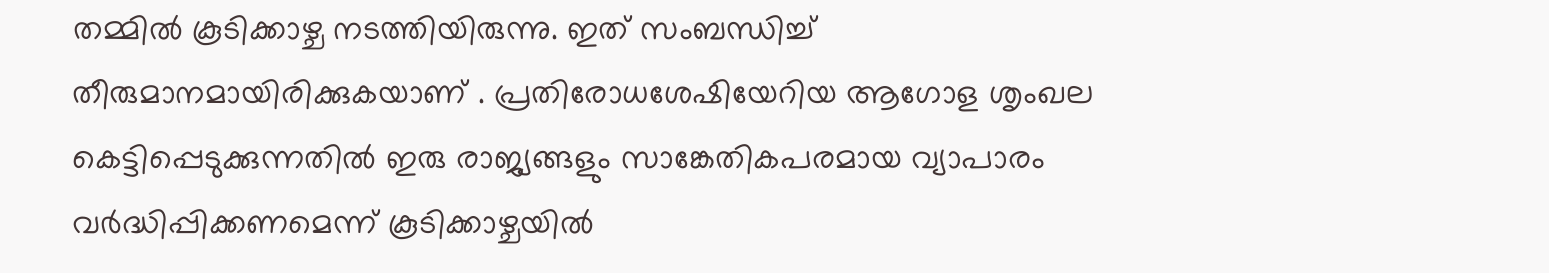തമ്മിൽ കൂടിക്കാഴ്ച നടത്തിയിരുന്നു. ഇത് സംബന്ധിച്ച് തീരുമാനമായിരിക്കുകയാണ് . പ്രതിരോധശേഷിയേറിയ ആഗോള ശൃംഖല കെട്ടിപ്പെടുക്കുന്നതിൽ ഇരു രാജ്യങ്ങളും സാങ്കേതികപരമായ വ്യാപാരം വർദ്ധിപ്പിക്കണമെന്ന് കൂടിക്കാഴ്ചയിൽ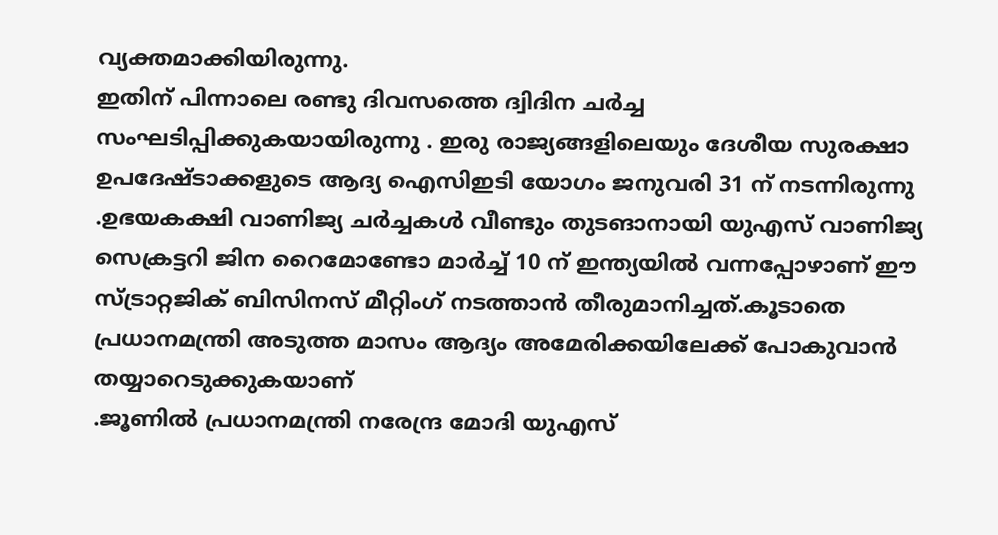വ്യക്തമാക്കിയിരുന്നു.
ഇതിന് പിന്നാലെ രണ്ടു ദിവസത്തെ ദ്വിദിന ചർച്ച സംഘടിപ്പിക്കുകയായിരുന്നു . ഇരു രാജ്യങ്ങളിലെയും ദേശീയ സുരക്ഷാ ഉപദേഷ്ടാക്കളുടെ ആദ്യ ഐസിഇടി യോഗം ജനുവരി 31 ന് നടന്നിരുന്നു .ഉഭയകക്ഷി വാണിജ്യ ചർച്ചകൾ വീണ്ടും തുടങാനായി യുഎസ് വാണിജ്യ സെക്രട്ടറി ജിന റൈമോണ്ടോ മാർച്ച് 10 ന് ഇന്ത്യയിൽ വന്നപ്പോഴാണ് ഈ സ്ട്രാറ്റജിക് ബിസിനസ് മീറ്റിംഗ് നടത്താൻ തീരുമാനിച്ചത്.കൂടാതെ പ്രധാനമന്ത്രി അടുത്ത മാസം ആദ്യം അമേരിക്കയിലേക്ക് പോകുവാൻ തയ്യാറെടുക്കുകയാണ്
.ജൂണിൽ പ്രധാനമന്ത്രി നരേന്ദ്ര മോദി യുഎസ്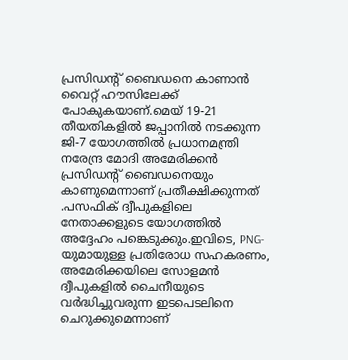പ്രസിഡന്റ് ബൈഡനെ കാണാൻ വൈറ്റ് ഹൗസിലേക്ക് പോകുകയാണ്.മെയ് 19-21 തീയതികളിൽ ജപ്പാനിൽ നടക്കുന്ന ജി-7 യോഗത്തിൽ പ്രധാനമന്ത്രി നരേന്ദ്ര മോദി അമേരിക്കൻ പ്രസിഡന്റ് ബൈഡനെയും കാണുമെന്നാണ് പ്രതീക്ഷിക്കുന്നത് .പസഫിക് ദ്വീപുകളിലെ നേതാക്കളുടെ യോഗത്തിൽ അദ്ദേഹം പങ്കെടുക്കും.ഇവിടെ, PNG-യുമായുള്ള പ്രതിരോധ സഹകരണം, അമേരിക്കയിലെ സോളമൻ ദ്വീപുകളിൽ ചൈനീയുടെ വർദ്ധിച്ചുവരുന്ന ഇടപെടലിനെ ചെറുക്കുമെന്നാണ്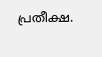പ്രതീക്ഷ.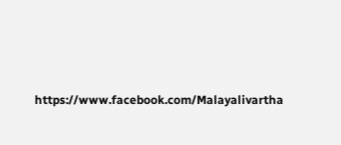https://www.facebook.com/Malayalivartha